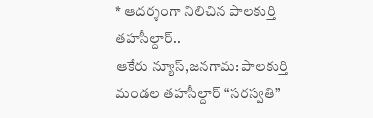* ఆదర్శంగా నిలిచిన పాలకుర్తి తహసీల్దార్..
ఆకేరు న్యూస్,జనగామ: పాలకుర్తి మండల తహసీల్దార్ “సరస్వతి”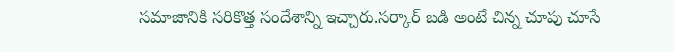సమాజానికి సరికొత్త సందేశాన్ని ఇచ్చారు.సర్కార్ బడి అంటే చిన్న చూపు చూసే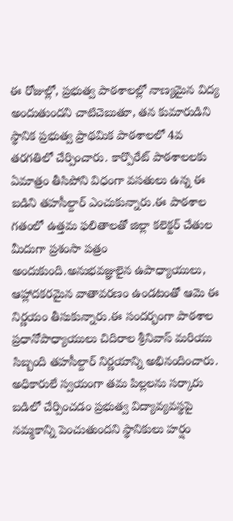ఈ రోజుల్లో, ప్రభుత్వ పాఠశాలల్లో నాణ్యమైన విద్య అందుతుందని చాటిచెబుతూ, తన కుమారుడిని స్థానిక ప్రభుత్వ ప్రాథమిక పాఠశాలలో 4వ తరగతిలో చేర్పించారు. కార్పొరేట్ పాఠశాలలకు ఏమాత్రం తీసిపోని విధంగా వసతులు ఉన్న ఈ బడిని తహసీల్దార్ ఎంచుకున్నారు.ఈ పాఠశాల గతంలో ఉత్తమ ఫలితాలతో జిల్లా కలెక్టర్ చేతుల మీదుగా ప్రశంసా పత్రం అందుకుంది.అనుభవజ్ఞులైన ఉపాధ్యాయులు, ఆహ్లాదకరమైన వాతావరణం ఉండటంతో ఆమె ఈ నిర్ణయం తీసుకున్నారు.ఈ సందర్భంగా పాఠశాల ప్రధానోపాధ్యాయులు చిదిరాల శ్రీనివాస్ మరియు సిబ్బంది తహసీల్దార్ నిర్ణయాన్ని అభినందించారు. అధికారులే స్వయంగా తమ పిల్లలను సర్కారు బడిలో చేర్పించడం ప్రభుత్వ విద్యావ్యవస్థపై నమ్మకాన్ని పెంచుతుందని స్థానికులు హర్షం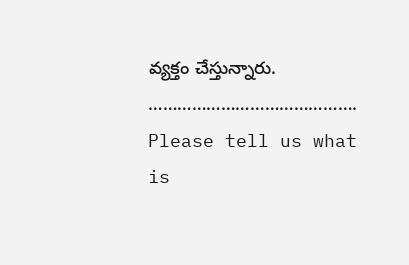వ్యక్తం చేస్తున్నారు.
…………………………………….
Please tell us what is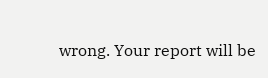wrong. Your report will be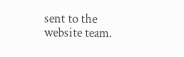sent to the website team.